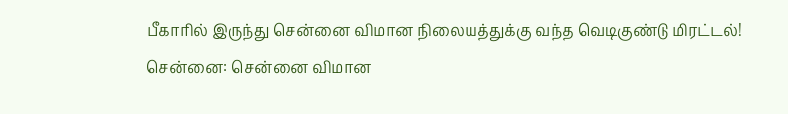பீகாரில் இருந்து சென்னை விமான நிலையத்துக்கு வந்த வெடிகுண்டு மிரட்டல்!
சென்னை: சென்னை விமான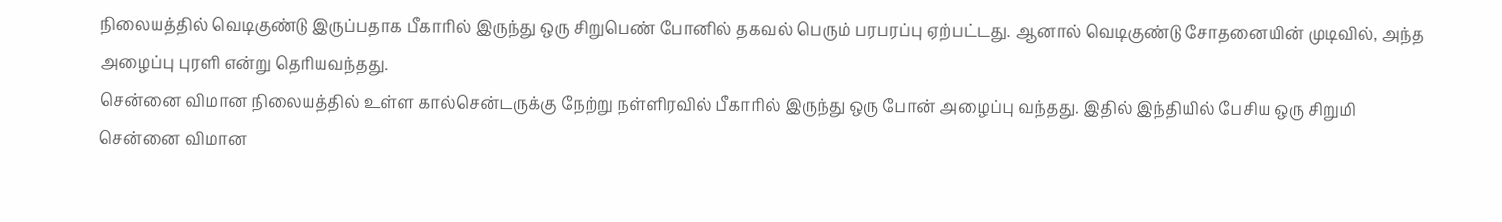நிலையத்தில் வெடிகுண்டு இருப்பதாக பீகாரில் இருந்து ஒரு சிறுபெண் போனில் தகவல் பெரும் பரபரப்பு ஏற்பட்டது. ஆனால் வெடிகுண்டு சோதனையின் முடிவில், அந்த அழைப்பு புரளி என்று தெரியவந்தது.
சென்னை விமான நிலையத்தில் உள்ள கால்சென்டருக்கு நேற்று நள்ளிரவில் பீகாரில் இருந்து ஒரு போன் அழைப்பு வந்தது. இதில் இந்தியில் பேசிய ஒரு சிறுமி சென்னை விமான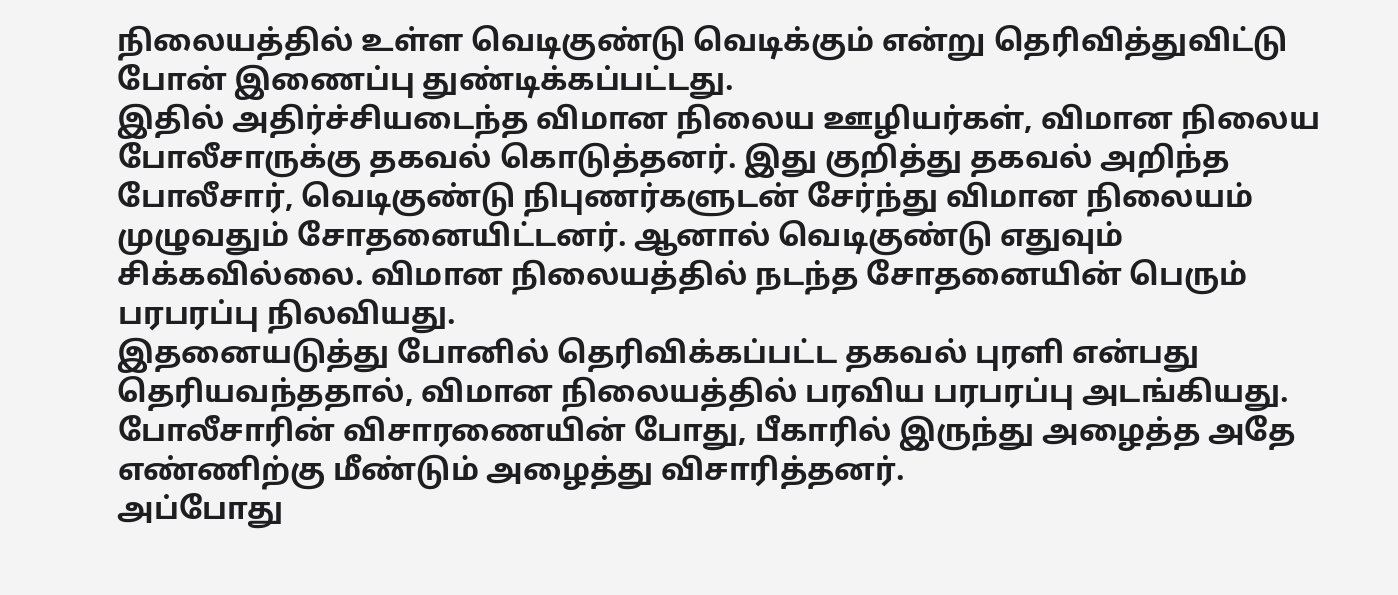நிலையத்தில் உள்ள வெடிகுண்டு வெடிக்கும் என்று தெரிவித்துவிட்டு போன் இணைப்பு துண்டிக்கப்பட்டது.
இதில் அதிர்ச்சியடைந்த விமான நிலைய ஊழியர்கள், விமான நிலைய போலீசாருக்கு தகவல் கொடுத்தனர். இது குறித்து தகவல் அறிந்த போலீசார், வெடிகுண்டு நிபுணர்களுடன் சேர்ந்து விமான நிலையம் முழுவதும் சோதனையிட்டனர். ஆனால் வெடிகுண்டு எதுவும் சிக்கவில்லை. விமான நிலையத்தில் நடந்த சோதனையின் பெரும் பரபரப்பு நிலவியது.
இதனையடுத்து போனில் தெரிவிக்கப்பட்ட தகவல் புரளி என்பது தெரியவந்ததால், விமான நிலையத்தில் பரவிய பரபரப்பு அடங்கியது. போலீசாரின் விசாரணையின் போது, பீகாரில் இருந்து அழைத்த அதே எண்ணிற்கு மீண்டும் அழைத்து விசாரித்தனர்.
அப்போது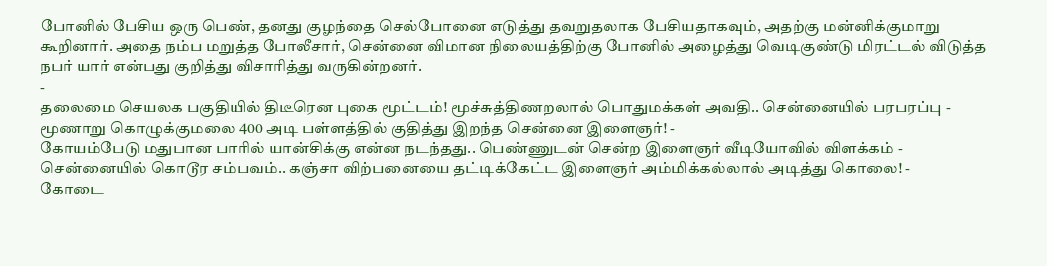போனில் பேசிய ஒரு பெண், தனது குழந்தை செல்போனை எடுத்து தவறுதலாக பேசியதாகவும், அதற்கு மன்னிக்குமாறு கூறினார். அதை நம்ப மறுத்த போலீசார், சென்னை விமான நிலையத்திற்கு போனில் அழைத்து வெடிகுண்டு மிரட்டல் விடுத்த நபர் யார் என்பது குறித்து விசாரித்து வருகின்றனர்.
-
தலைமை செயலக பகுதியில் திடீரென புகை மூட்டம்! மூச்சுத்திணறலால் பொதுமக்கள் அவதி.. சென்னையில் பரபரப்பு -
மூணாறு கொழுக்குமலை 400 அடி பள்ளத்தில் குதித்து இறந்த சென்னை இளைஞர்! -
கோயம்பேடு மதுபான பாரில் யான்சிக்கு என்ன நடந்தது.. பெண்ணுடன் சென்ற இளைஞர் வீடியோவில் விளக்கம் -
சென்னையில் கொடூர சம்பவம்.. கஞ்சா விற்பனையை தட்டிக்கேட்ட இளைஞர் அம்மிக்கல்லால் அடித்து கொலை! -
கோடை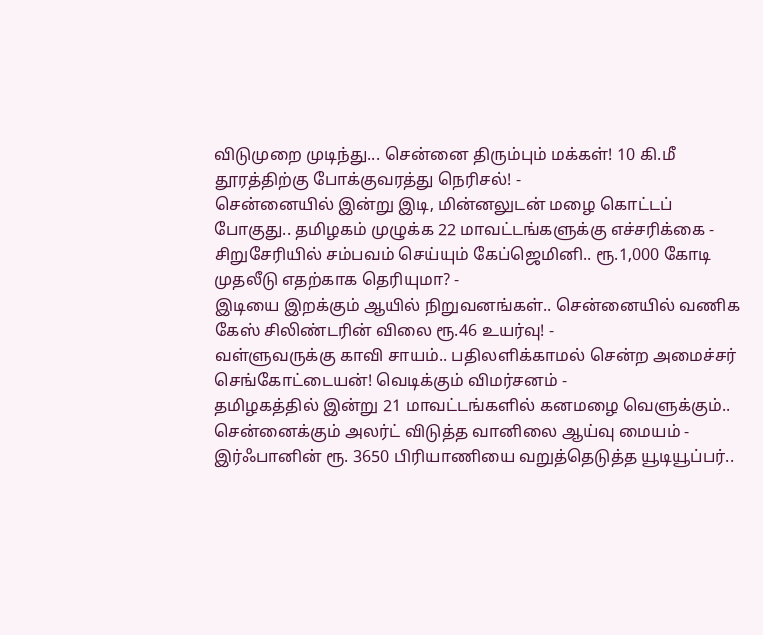விடுமுறை முடிந்து... சென்னை திரும்பும் மக்கள்! 10 கி.மீ தூரத்திற்கு போக்குவரத்து நெரிசல்! -
சென்னையில் இன்று இடி, மின்னலுடன் மழை கொட்டப் போகுது.. தமிழகம் முழுக்க 22 மாவட்டங்களுக்கு எச்சரிக்கை -
சிறுசேரியில் சம்பவம் செய்யும் கேப்ஜெமினி.. ரூ.1,000 கோடி முதலீடு எதற்காக தெரியுமா? -
இடியை இறக்கும் ஆயில் நிறுவனங்கள்.. சென்னையில் வணிக கேஸ் சிலிண்டரின் விலை ரூ.46 உயர்வு! -
வள்ளுவருக்கு காவி சாயம்.. பதிலளிக்காமல் சென்ற அமைச்சர் செங்கோட்டையன்! வெடிக்கும் விமர்சனம் -
தமிழகத்தில் இன்று 21 மாவட்டங்களில் கனமழை வெளுக்கும்.. சென்னைக்கும் அலர்ட் விடுத்த வானிலை ஆய்வு மையம் -
இர்ஃபானின் ரூ. 3650 பிரியாணியை வறுத்தெடுத்த யூடியூப்பர்..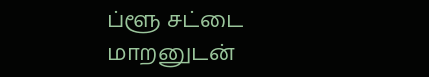ப்ளூ சட்டை மாறனுடன்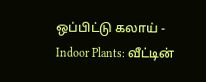ஒப்பிட்டு கலாய் -
Indoor Plants: வீட்டின்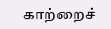காற்றைச்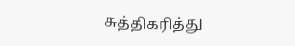சுத்திகரித்து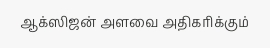ஆக்ஸிஜன் அளவை அதிகரிக்கும்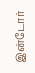இன்டோர்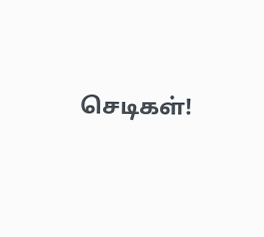செடிகள்!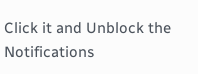Click it and Unblock the Notifications